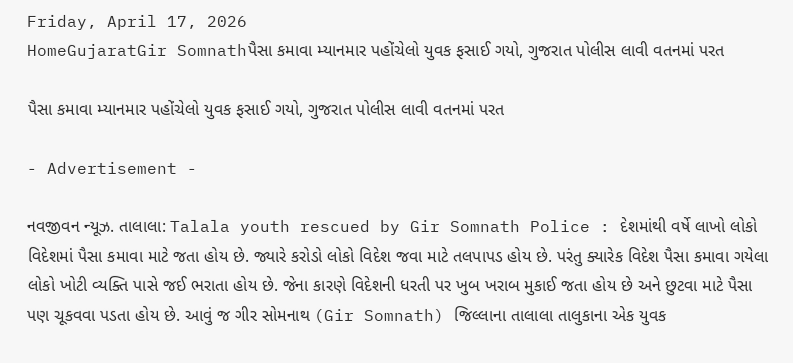Friday, April 17, 2026
HomeGujaratGir Somnathપૈસા કમાવા મ્યાનમાર પહોંચેલો યુવક ફસાઈ ગયો, ગુજરાત પોલીસ લાવી વતનમાં પરત

પૈસા કમાવા મ્યાનમાર પહોંચેલો યુવક ફસાઈ ગયો, ગુજરાત પોલીસ લાવી વતનમાં પરત

- Advertisement -

નવજીવન ન્યૂઝ. તાલાલા: Talala youth rescued by Gir Somnath Police : દેશમાંથી વર્ષે લાખો લોકો વિદેશમાં પૈસા કમાવા માટે જતા હોય છે. જ્યારે કરોડો લોકો વિદેશ જવા માટે તલપાપડ હોય છે. પરંતુ ક્યારેક વિદેશ પૈસા કમાવા ગયેલા લોકો ખોટી વ્યક્તિ પાસે જઈ ભરાતા હોય છે. જેના કારણે વિદેશની ધરતી પર ખુબ ખરાબ મુકાઈ જતા હોય છે અને છુટવા માટે પૈસા પણ ચૂકવવા પડતા હોય છે. આવું જ ગીર સોમનાથ (Gir Somnath) જિલ્લાના તાલાલા તાલુકાના એક યુવક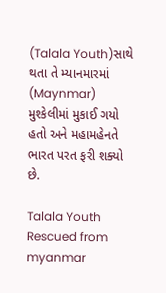(Talala Youth)સાથે થતા તે મ્યાનમારમાં (Maynmar) મુશ્કેલીમાં મુકાઈ ગયો હતો અને મહામહેનતે ભારત પરત ફરી શક્યો છે.

Talala Youth Rescued from myanmar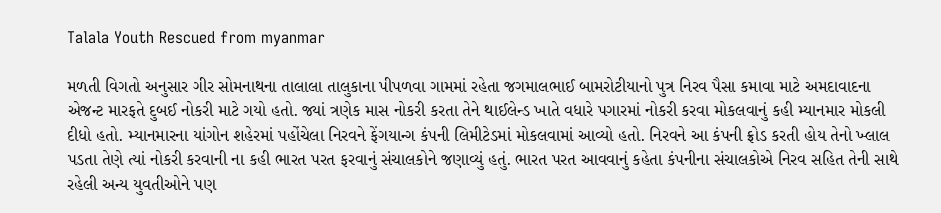Talala Youth Rescued from myanmar

મળતી વિગતો અનુસાર ગીર સોમનાથના તાલાલા તાલુકાના પીપળવા ગામમાં રહેતા જગમાલભાઈ બામરોટીયાનો પુત્ર નિરવ પૈસા કમાવા માટે અમદાવાદના એજન્ટ મારફતે દુબઈ નોકરી માટે ગયો હતો. જ્યાં ત્રણેક માસ નોકરી કરતા તેને થાઈલેન્ડ ખાતે વધારે પગારમાં નોકરી કરવા મોકલવાનું કહી મ્યાનમાર મોકલી દીધો હતો. મ્યાનમારના યાંગોન શહેરમાં પહોંચેલા નિરવને ફેંગયાન્ગ કંપની લિમીટેડમાં મોકલવામાં આવ્યો હતો. નિરવને આ કંપની ફ્રોડ કરતી હોય તેનો ખ્લાલ પડતા તેણે ત્યાં નોકરી કરવાની ના કહી ભારત પરત ફરવાનું સંચાલકોને જણાવ્યું હતું. ભારત પરત આવવાનું કહેતા કંપનીના સંચાલકોએ નિરવ સહિત તેની સાથે રહેલી અન્ય યુવતીઓને પણ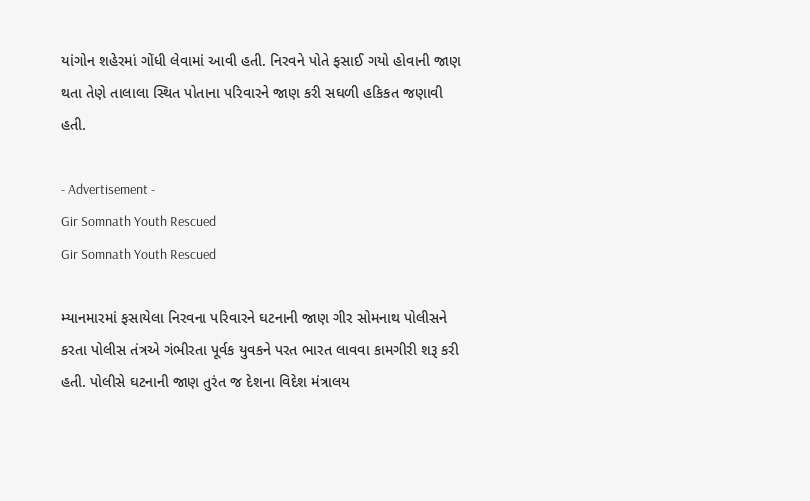યાંગોન શહેરમાં ગોંધી લેવામાં આવી હતી. નિરવને પોતે ફસાઈ ગયો હોવાની જાણ થતા તેણે તાલાલા સ્થિત પોતાના પરિવારને જાણ કરી સઘળી હકિકત જણાવી હતી.

- Advertisement -
Gir Somnath Youth Rescued
Gir Somnath Youth Rescued

મ્યાનમારમાં ફસાયેલા નિરવના પરિવારને ઘટનાની જાણ ગીર સોમનાથ પોલીસને કરતા પોલીસ તંત્રએ ગંભીરતા પૂર્વક યુવકને પરત ભારત લાવવા કામગીરી શરૂ કરી હતી. પોલીસે ઘટનાની જાણ તુરંત જ દેશના વિદેશ મંત્રાલય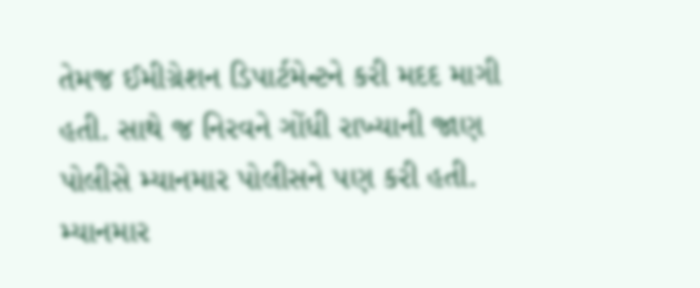તેમજ ઈમીગ્રેશન ડિપાર્ટમેન્ટને કરી મદદ માગી હતી. સાથે જ નિરવને ગોંધી રાખ્યાની જાણ પોલીસે મ્યાનમાર પોલીસને પણ કરી હતી. મ્યાનમાર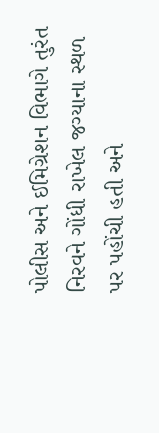પોલીસ અને ઈમિગ્રેશન વિભાગે તુરંત નિરવને ગોંધી રાખેલ જગ્યાના સ્થળ પર પહોંચી હતી અને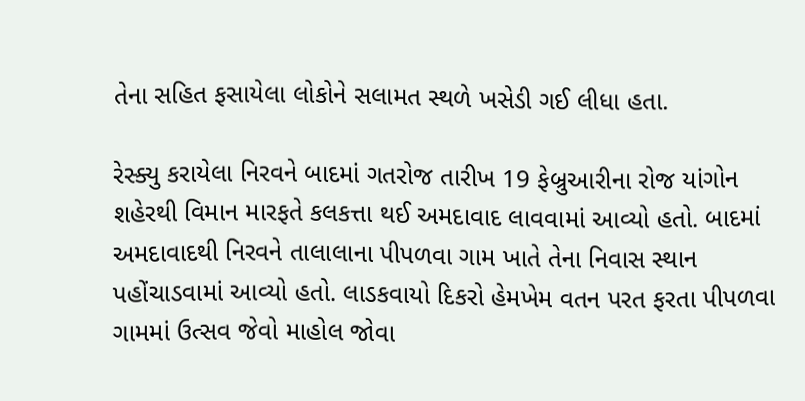તેના સહિત ફસાયેલા લોકોને સલામત સ્થળે ખસેડી ગઈ લીધા હતા.

રેસ્ક્યુ કરાયેલા નિરવને બાદમાં ગતરોજ તારીખ 19 ફેબ્રુઆરીના રોજ યાંગોન શહેરથી વિમાન મારફતે કલકત્તા થઈ અમદાવાદ લાવવામાં આવ્યો હતો. બાદમાં અમદાવાદથી નિરવને તાલાલાના પીપળવા ગામ ખાતે તેના નિવાસ સ્થાન પહોંચાડવામાં આવ્યો હતો. લાડકવાયો દિકરો હેમખેમ વતન પરત ફરતા પીપળવા ગામમાં ઉત્સવ જેવો માહોલ જોવા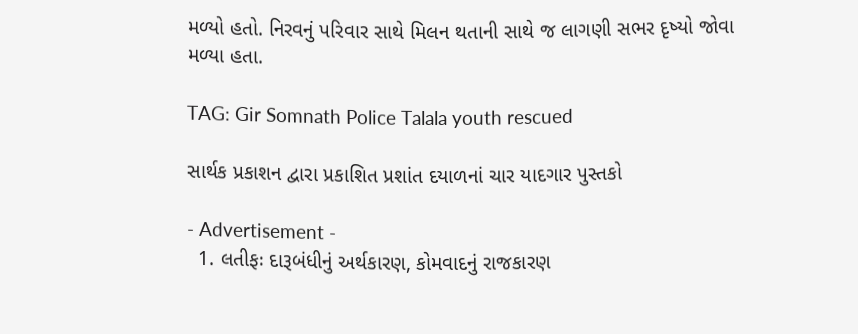મળ્યો હતો. નિરવનું પરિવાર સાથે મિલન થતાની સાથે જ લાગણી સભર દૃષ્યો જોવા મળ્યા હતા.

TAG: Gir Somnath Police Talala youth rescued

સાર્થક પ્રકાશન દ્વારા પ્રકાશિત પ્રશાંત દયાળનાં ચાર યાદગાર પુસ્તકો

- Advertisement -
  1. લતીફઃ દારૂબંધીનું અર્થકારણ, કોમવાદનું રાજકારણ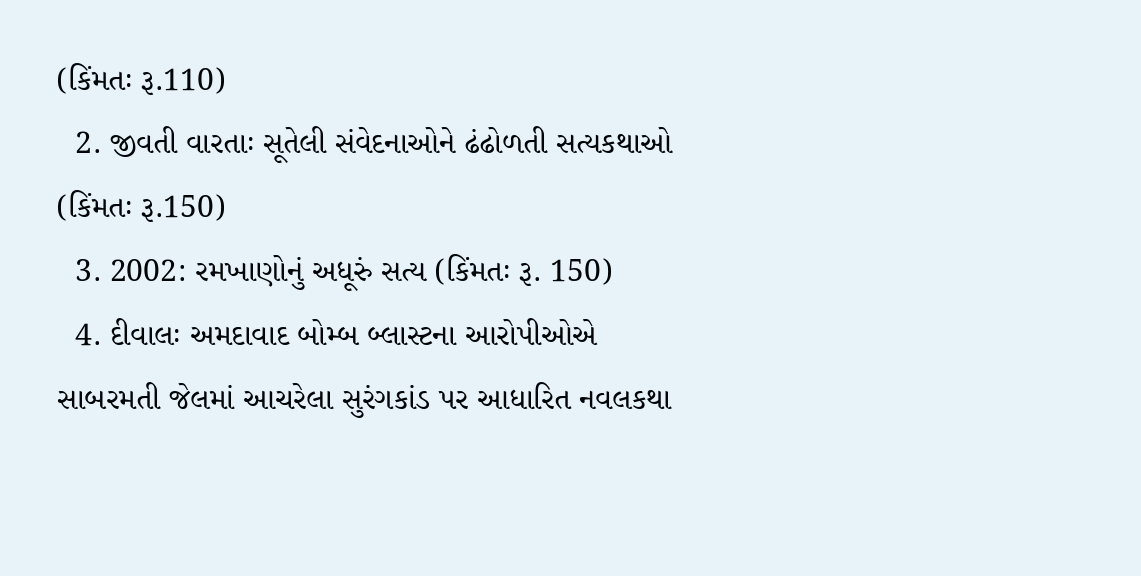(કિંમતઃ રૂ.110)
  2. જીવતી વારતાઃ સૂતેલી સંવેદનાઓને ઢંઢોળતી સત્યકથાઓ (કિંમતઃ રૂ.150)
  3. 2002: રમખાણોનું અધૂરું સત્ય (કિંમતઃ રૂ. 150)
  4. દીવાલઃ અમદાવાદ બોમ્બ બ્લાસ્ટના આરોપીઓએ સાબરમતી જેલમાં આચરેલા સુરંગકાંડ પર આધારિત નવલકથા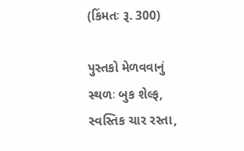(કિંમતઃ રૂ. 300)

પુસ્તકો મેળવવાનું સ્થળઃ બુક શેલ્ફ, સ્વસ્તિક ચાર રસ્તા,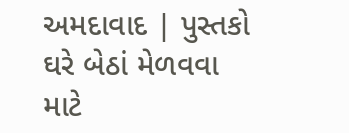અમદાવાદ | પુસ્તકો ઘરે બેઠાં મેળવવા માટે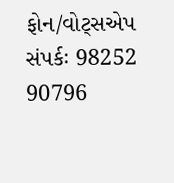ફોન/વોટ્સએપ સંપર્કઃ 98252 90796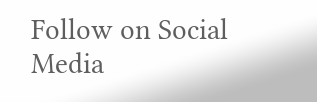Follow on Social Media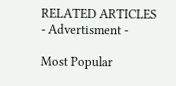RELATED ARTICLES
- Advertisment -

Most Popular